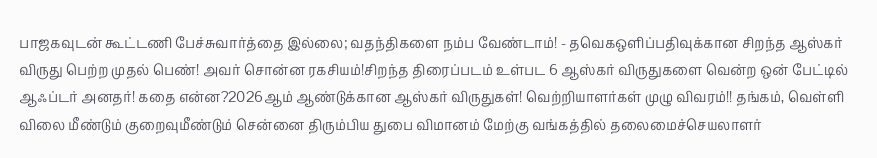பாஜகவுடன் கூட்டணி பேச்சுவார்த்தை இல்லை; வதந்திகளை நம்ப வேண்டாம்! - தவெகஒளிப்பதிவுக்கான சிறந்த ஆஸ்கர் விருது பெற்ற முதல் பெண்! அவர் சொன்ன ரகசியம்!சிறந்த திரைப்படம் உள்பட 6 ஆஸ்கர் விருதுகளை வென்ற ஒன் பேட்டில் ஆஃப்டர் அனதர்! கதை என்ன?2026ஆம் ஆண்டுக்கான ஆஸ்கர் விருதுகள்! வெற்றியாளர்கள் முழு விவரம்!! தங்கம், வெள்ளி விலை மீண்டும் குறைவுமீண்டும் சென்னை திரும்பிய துபை விமானம் மேற்கு வங்கத்தில் தலைமைச்செயலாளர்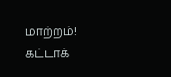மாற்றம்! கட்டாக்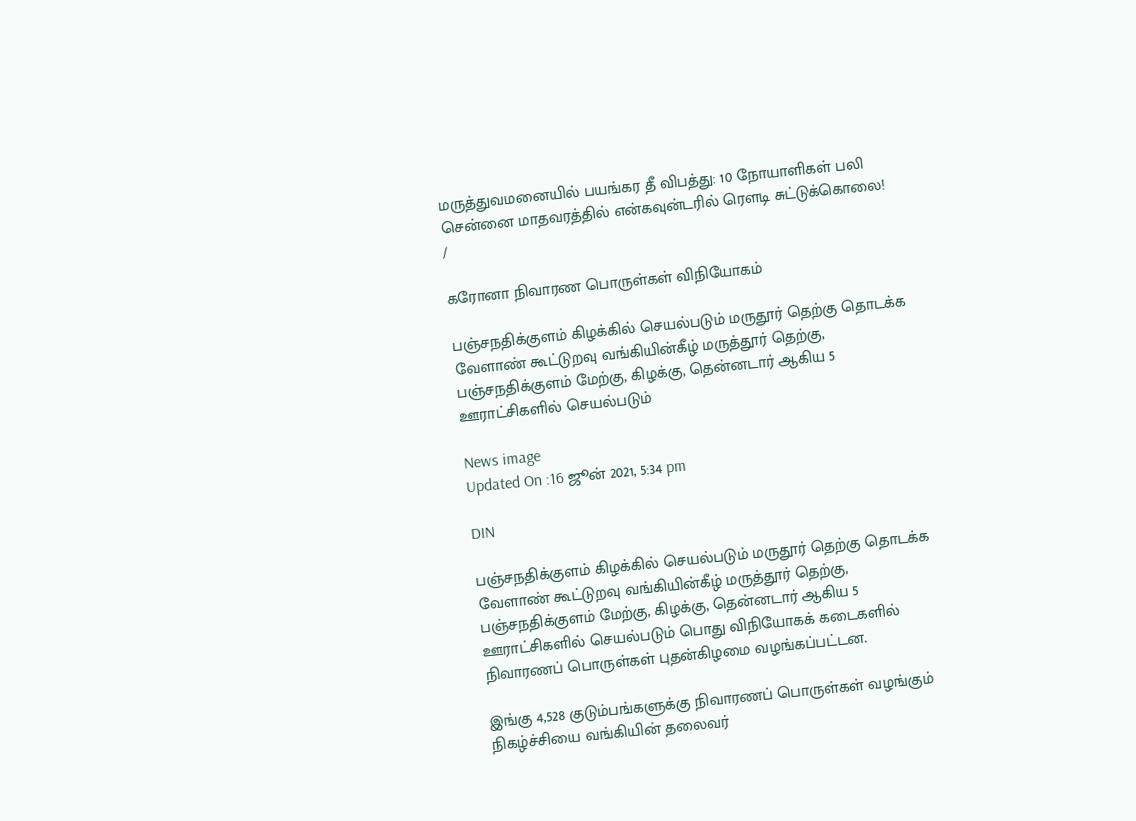மருத்துவமனையில் பயங்கர தீ விபத்து: 10 நோயாளிகள் பலி சென்னை மாதவரத்தில் என்கவுன்டரில் ரௌடி சுட்டுக்கொலை!
/

கரோனா நிவாரண பொருள்கள் விநியோகம்

பஞ்சநதிக்குளம் கிழக்கில் செயல்படும் மருதூர் தெற்கு தொடக்க வேளாண் கூட்டுறவு வங்கியின்கீழ் மருத்தூர் தெற்கு, பஞ்சநதிக்குளம் மேற்கு, கிழக்கு, தென்னடார் ஆகிய 5 ஊராட்சிகளில் செயல்படும்

News image
Updated On :16 ஜூன் 2021, 5:34 pm

DIN

பஞ்சநதிக்குளம் கிழக்கில் செயல்படும் மருதூர் தெற்கு தொடக்க வேளாண் கூட்டுறவு வங்கியின்கீழ் மருத்தூர் தெற்கு, பஞ்சநதிக்குளம் மேற்கு, கிழக்கு, தென்னடார் ஆகிய 5 ஊராட்சிகளில் செயல்படும் பொது விநியோகக் கடைகளில் நிவாரணப் பொருள்கள் புதன்கிழமை வழங்கப்பட்டன.

இங்கு 4,528 குடும்பங்களுக்கு நிவாரணப் பொருள்கள் வழங்கும் நிகழ்ச்சியை வங்கியின் தலைவர்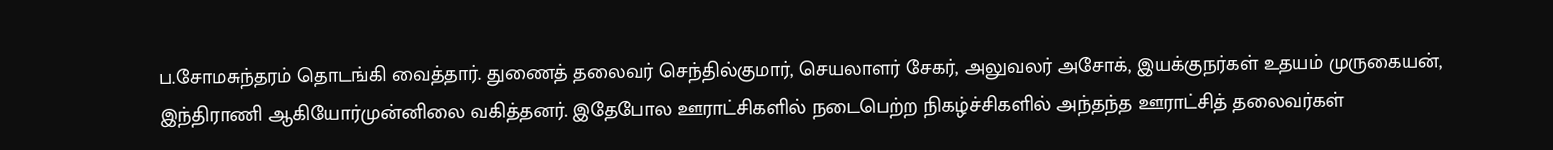ப.சோமசுந்தரம் தொடங்கி வைத்தார். துணைத் தலைவர் செந்தில்குமார், செயலாளர் சேகர், அலுவலர் அசோக், இயக்குநர்கள் உதயம் முருகையன், இந்திராணி ஆகியோர்முன்னிலை வகித்தனர். இதேபோல ஊராட்சிகளில் நடைபெற்ற நிகழ்ச்சிகளில் அந்தந்த ஊராட்சித் தலைவர்கள்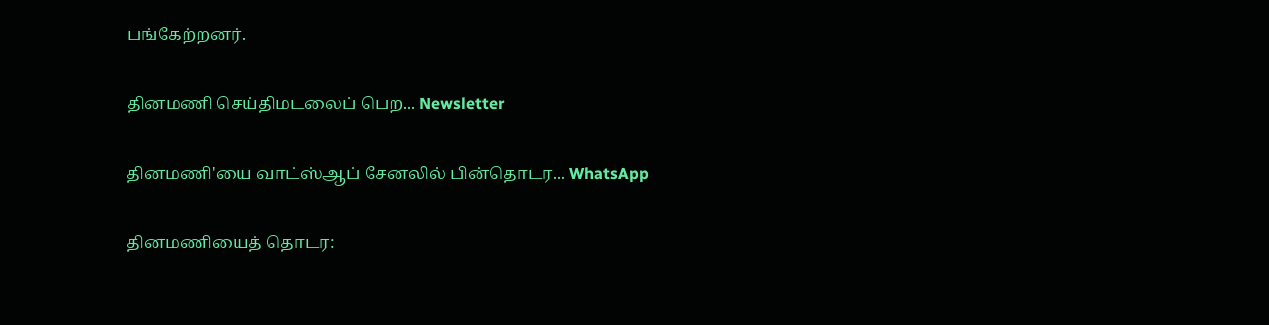பங்கேற்றனர்.

தினமணி செய்திமடலைப் பெற... Newsletter

தினமணி'யை வாட்ஸ்ஆப் சேனலில் பின்தொடர... WhatsApp

தினமணியைத் தொடர: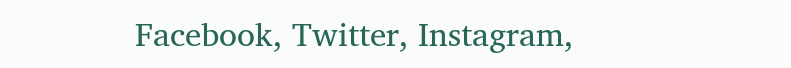Facebook, Twitter, Instagram,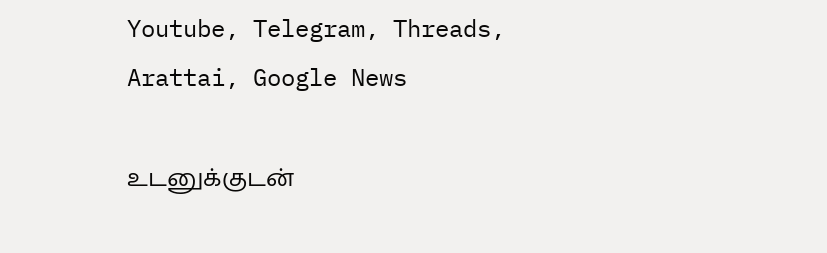Youtube, Telegram, Threads, Arattai, Google News

உடனுக்குடன்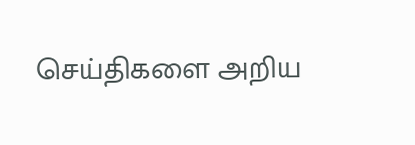செய்திகளை அறிய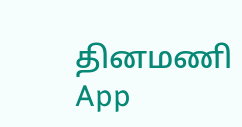தினமணி App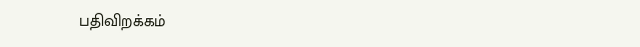பதிவிறக்கம்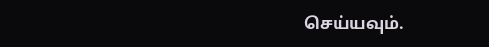செய்யவும்.